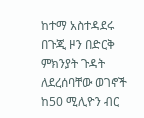ከተማ አስተዳደሩ በጉጂ ዞን በድርቅ ምክንያት ጉዳት ለደረሰባቸው ወገኖች ከ50 ሚሊዮን ብር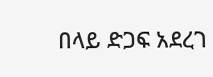በላይ ድጋፍ አደረገ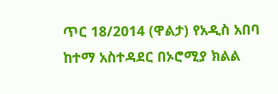ጥር 18/2014 (ዋልታ) የአዲስ አበባ ከተማ አስተዳደር በኦሮሚያ ክልል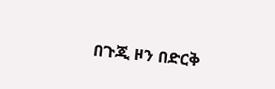በጉጂ ዞን በድርቅ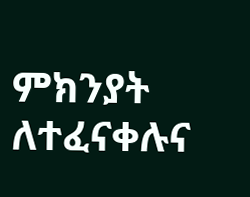ምክንያት ለተፈናቀሉና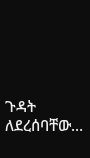ጉዳት ለደረሰባቸው…